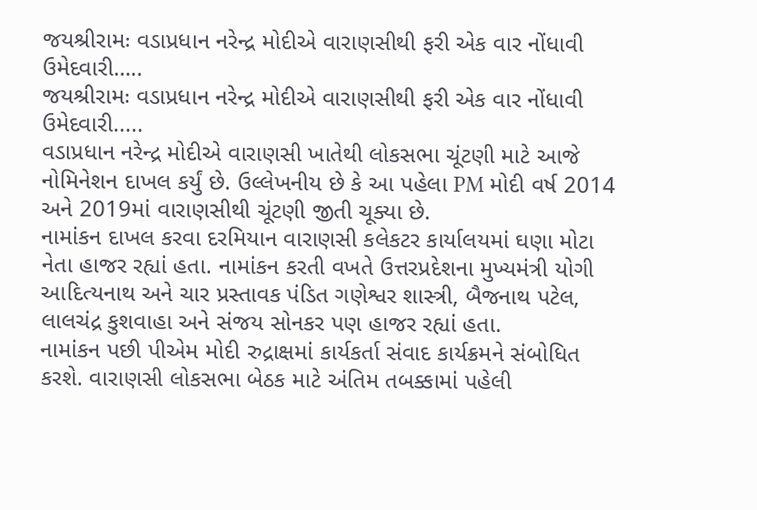જયશ્રીરામઃ વડાપ્રધાન નરેન્દ્ર મોદીએ વારાણસીથી ફરી એક વાર નોંધાવી ઉમેદવારી…..
જયશ્રીરામઃ વડાપ્રધાન નરેન્દ્ર મોદીએ વારાણસીથી ફરી એક વાર નોંધાવી ઉમેદવારી.....
વડાપ્રધાન નરેન્દ્ર મોદીએ વારાણસી ખાતેથી લોકસભા ચૂંટણી માટે આજે નોમિનેશન દાખલ કર્યું છે. ઉલ્લેખનીય છે કે આ પહેલા PM મોદી વર્ષ 2014 અને 2019માં વારાણસીથી ચૂંટણી જીતી ચૂક્યા છે.
નામાંકન દાખલ કરવા દરમિયાન વારાણસી કલેકટર કાર્યાલયમાં ઘણા મોટા નેતા હાજર રહ્યાં હતા. નામાંકન કરતી વખતે ઉત્તરપ્રદેશના મુખ્યમંત્રી યોગી આદિત્યનાથ અને ચાર પ્રસ્તાવક પંડિત ગણેશ્વર શાસ્ત્રી, બૈજનાથ પટેલ, લાલચંદ્ર કુશવાહા અને સંજય સોનકર પણ હાજર રહ્યાં હતા.
નામાંકન પછી પીએમ મોદી રુદ્રાક્ષમાં કાર્યકર્તા સંવાદ કાર્યક્રમને સંબોધિત કરશે. વારાણસી લોકસભા બેઠક માટે અંતિમ તબક્કામાં પહેલી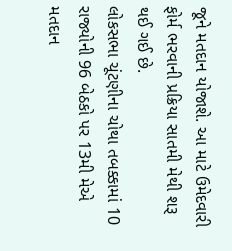જૂને મતદાન યોજાશે. આ માટે ઉમેદવારી ફોર્મ ભરવાની પ્રક્રિયા સાતમી મેથી શરૂ થઈ ગઈ છે.
લોકસભા ચૂંટણીના ચોથા તબક્કામાં 10 રાજ્યોની 96 બેઠકો પર 13મી મેએ મતદાન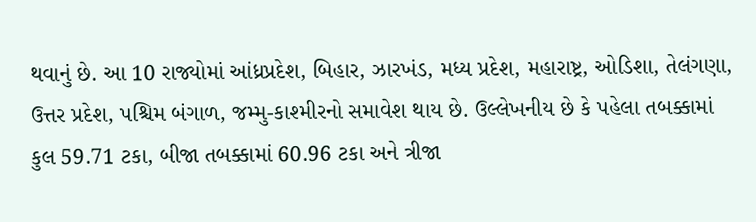થવાનું છે. આ 10 રાજ્યોમાં આંધ્રપ્રદેશ, બિહાર, ઝારખંડ, મધ્ય પ્રદેશ, મહારાષ્ટ્ર, ઓડિશા, તેલંગણા, ઉત્તર પ્રદેશ, પશ્ચિમ બંગાળ, જમ્મુ-કાશ્મીરનો સમાવેશ થાય છે. ઉલ્લેખનીય છે કે પહેલા તબક્કામાં કુલ 59.71 ટકા, બીજા તબક્કામાં 60.96 ટકા અને ત્રીજા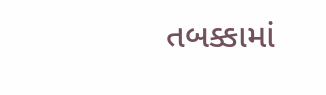તબક્કામાં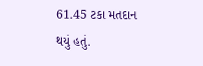61.45 ટકા મતદાન થયું હતું.